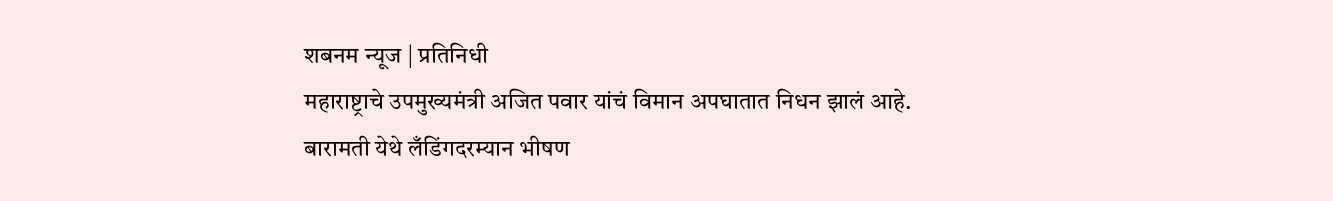शबनम न्यूज | प्रतिनिधी
महाराष्ट्राचे उपमुख्यमंत्री अजित पवार यांचं विमान अपघातात निधन झालं आहे. बारामती येथे लँडिंगदरम्यान भीषण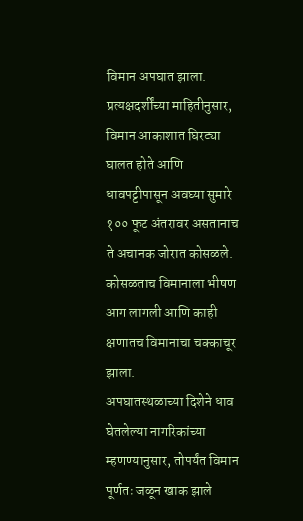विमान अपघात झाला. प्रत्यक्षदर्शींच्या माहितीनुसार, विमान आकाशात घिरट्या घालत होते आणि धावपट्टीपासून अवघ्या सुमारे १०० फूट अंतरावर असतानाच ते अचानक जोरात कोसळले. कोसळताच विमानाला भीषण आग लागली आणि काही क्षणातच विमानाचा चक्काचूर झाला.
अपघातस्थळाच्या दिशेने धाव घेतलेल्या नागरिकांच्या म्हणण्यानुसार, तोपर्यंत विमान पूर्णतः जळून खाक झाले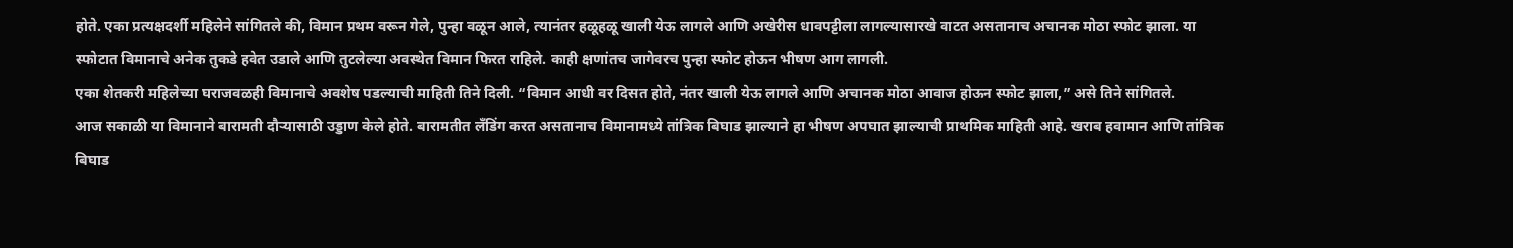होते. एका प्रत्यक्षदर्शी महिलेने सांगितले की, विमान प्रथम वरून गेले, पुन्हा वळून आले, त्यानंतर हळूहळू खाली येऊ लागले आणि अखेरीस धावपट्टीला लागल्यासारखे वाटत असतानाच अचानक मोठा स्फोट झाला. या स्फोटात विमानाचे अनेक तुकडे हवेत उडाले आणि तुटलेल्या अवस्थेत विमान फिरत राहिले. काही क्षणांतच जागेवरच पुन्हा स्फोट होऊन भीषण आग लागली.
एका शेतकरी महिलेच्या घराजवळही विमानाचे अवशेष पडल्याची माहिती तिने दिली. “विमान आधी वर दिसत होते, नंतर खाली येऊ लागले आणि अचानक मोठा आवाज होऊन स्फोट झाला,” असे तिने सांगितले.
आज सकाळी या विमानाने बारामती दौऱ्यासाठी उड्डाण केले होते. बारामतीत लँडिंग करत असतानाच विमानामध्ये तांत्रिक बिघाड झाल्याने हा भीषण अपघात झाल्याची प्राथमिक माहिती आहे. खराब हवामान आणि तांत्रिक बिघाड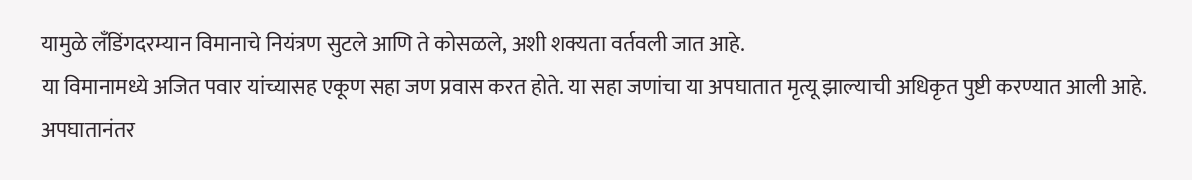यामुळे लँडिंगदरम्यान विमानाचे नियंत्रण सुटले आणि ते कोसळले, अशी शक्यता वर्तवली जात आहे.
या विमानामध्ये अजित पवार यांच्यासह एकूण सहा जण प्रवास करत होते. या सहा जणांचा या अपघातात मृत्यू झाल्याची अधिकृत पुष्टी करण्यात आली आहे. अपघातानंतर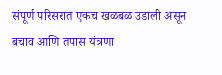संपूर्ण परिसरात एकच खळबळ उडाली असून बचाव आणि तपास यंत्रणा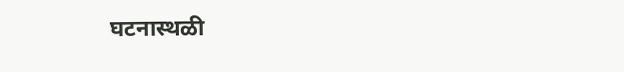घटनास्थळी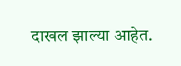दाखल झाल्या आहेत.